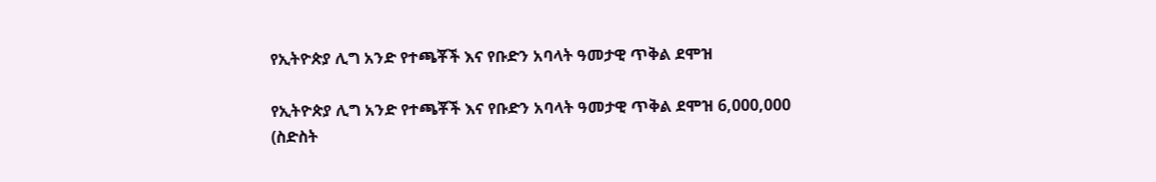የኢትዮጵያ ሊግ አንድ የተጫቾች እና የቡድን አባላት ዓመታዊ ጥቅል ደሞዝ

የኢትዮጵያ ሊግ አንድ የተጫቾች እና የቡድን አባላት ዓመታዊ ጥቅል ደሞዝ 6,000,000 (ስድስት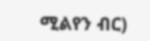ሚልየን ብር)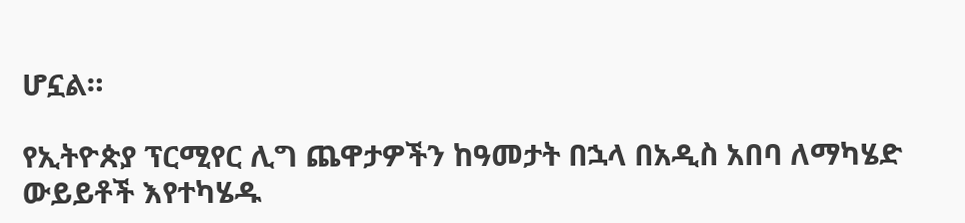ሆኗል።

የኢትዮጵያ ፕርሚየር ሊግ ጨዋታዎችን ከዓመታት በኋላ በአዲስ አበባ ለማካሄድ   ውይይቶች እየተካሄዱ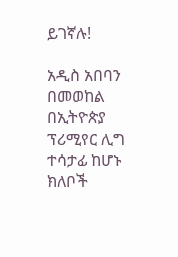ይገኛሉ!

አዲስ አበባን በመወከል በኢትዮጵያ ፕሪሚየር ሊግ ተሳታፊ ከሆኑ ክለቦች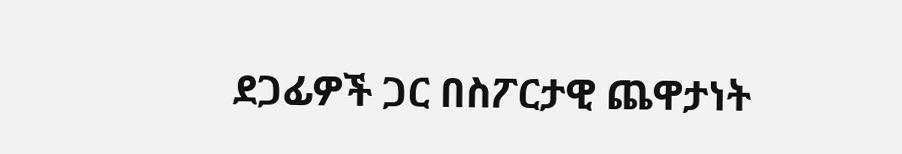ደጋፊዎች ጋር በስፖርታዊ ጨዋታነት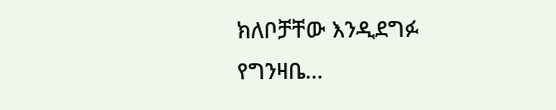ክለቦቻቸው እንዲደግፉ የግንዛቤ…